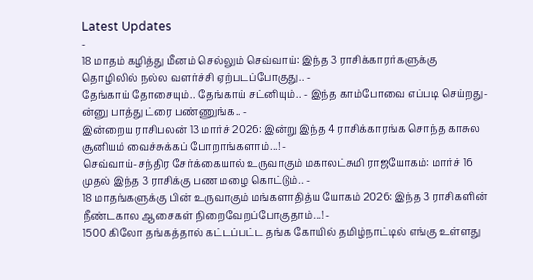Latest Updates
-
18 மாதம் கழித்து மீனம் செல்லும் செவ்வாய்: இந்த 3 ராசிக்காரர்களுக்கு தொழிலில் நல்ல வளர்ச்சி ஏற்படப்போகுது.. -
தேங்காய் தோசையும்.. தேங்காய் சட்னியும்.. - இந்த காம்போவை எப்படி செய்றது-ன்னு பாத்து ட்ரை பண்ணுங்க.. -
இன்றைய ராசிபலன் 13 மார்ச் 2026: இன்று இந்த 4 ராசிக்காரங்க சொந்த காசுல சூனியம் வைச்சுக்கப் போறாங்களாம்...! -
செவ்வாய்-சந்திர சேர்க்கையால் உருவாகும் மகாலட்சுமி ராஜயோகம்: மார்ச் 16 முதல் இந்த 3 ராசிக்கு பண மழை கொட்டும்.. -
18 மாதங்களுக்கு பின் உருவாகும் மங்களாதித்ய யோகம் 2026: இந்த 3 ராசிகளின் நீண்டகால ஆசைகள் நிறைவேறப்போகுதாம்...! -
1500 கிலோ தங்கத்தால் கட்டப்பட்ட தங்க கோயில் தமிழ்நாட்டில் எங்கு உள்ளது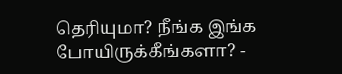தெரியுமா? நீங்க இங்க போயிருக்கீங்களா? -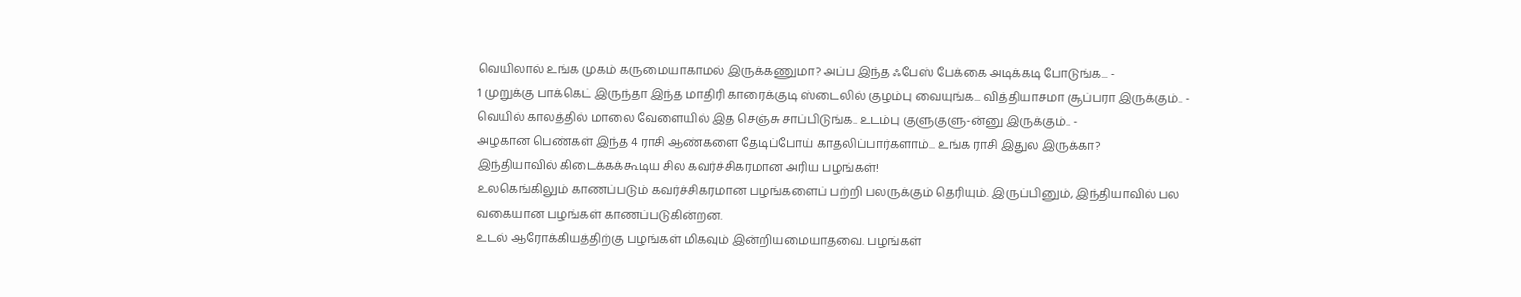வெயிலால் உங்க முகம் கருமையாகாமல் இருக்கணுமா? அப்ப இந்த ஃபேஸ் பேக்கை அடிக்கடி போடுங்க... -
1 முறுக்கு பாக்கெட் இருந்தா இந்த மாதிரி காரைக்குடி ஸ்டைலில் குழம்பு வையுங்க... வித்தியாசமா சூப்பரா இருக்கும்.. -
வெயில் காலத்தில் மாலை வேளையில் இத செஞ்சு சாப்பிடுங்க.. உடம்பு குளுகுளு-ன்னு இருக்கும்.. -
அழகான பெண்கள் இந்த 4 ராசி ஆண்களை தேடிப்போய் காதலிப்பார்களாம்... உங்க ராசி இதுல இருக்கா?
இந்தியாவில் கிடைக்கக்கூடிய சில கவர்ச்சிகரமான அரிய பழங்கள்!
உலகெங்கிலும் காணப்படும் கவர்ச்சிகரமான பழங்களைப் பற்றி பலருக்கும் தெரியும். இருப்பினும், இந்தியாவில் பல வகையான பழங்கள் காணப்படுகின்றன.
உடல் ஆரோக்கியத்திற்கு பழங்கள் மிகவும் இன்றியமையாதவை. பழங்கள்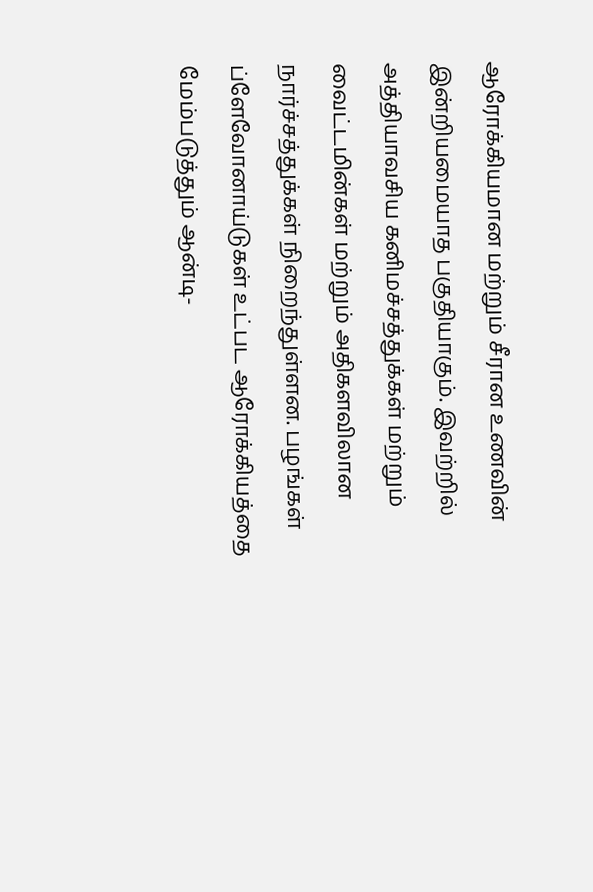ஆரோக்கியமான மற்றும் சீரான உணவின் இன்றியமையாத பகுதியாகும். இவற்றில் அத்தியாவசிய கனிமச்சத்துக்கள் மற்றும் வைட்டமின்கள் மற்றும் அதிகளவிலான நார்ச்சத்துக்கள் நிறைந்துள்ளன. பழங்கள் ப்ளேவோனாய்டுகள் உட்பட ஆரோக்கியத்தை மேம்படுத்தும் ஆன்டி-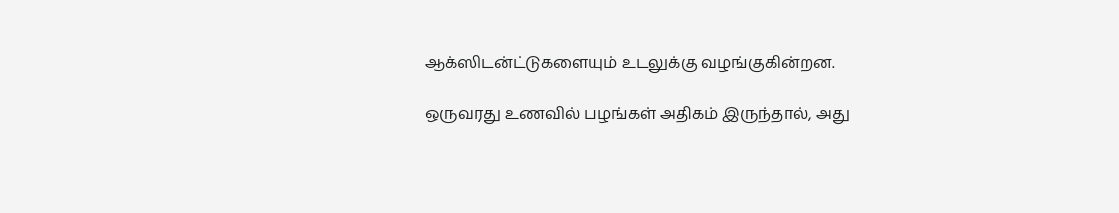ஆக்ஸிடன்ட்டுகளையும் உடலுக்கு வழங்குகின்றன.

ஒருவரது உணவில் பழங்கள் அதிகம் இருந்தால், அது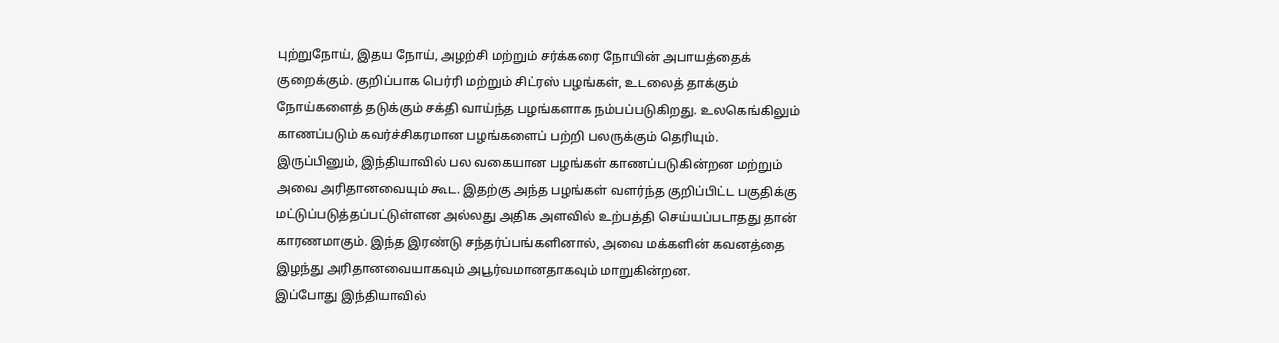புற்றுநோய், இதய நோய், அழற்சி மற்றும் சர்க்கரை நோயின் அபாயத்தைக் குறைக்கும். குறிப்பாக பெர்ரி மற்றும் சிட்ரஸ் பழங்கள், உடலைத் தாக்கும் நோய்களைத் தடுக்கும் சக்தி வாய்ந்த பழங்களாக நம்பப்படுகிறது. உலகெங்கிலும் காணப்படும் கவர்ச்சிகரமான பழங்களைப் பற்றி பலருக்கும் தெரியும்.
இருப்பினும், இந்தியாவில் பல வகையான பழங்கள் காணப்படுகின்றன மற்றும் அவை அரிதானவையும் கூட. இதற்கு அந்த பழங்கள் வளர்ந்த குறிப்பிட்ட பகுதிக்கு மட்டுப்படுத்தப்பட்டுள்ளன அல்லது அதிக அளவில் உற்பத்தி செய்யப்படாதது தான் காரணமாகும். இந்த இரண்டு சந்தர்ப்பங்களினால், அவை மக்களின் கவனத்தை இழந்து அரிதானவையாகவும் அபூர்வமானதாகவும் மாறுகின்றன.
இப்போது இந்தியாவில்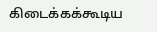கிடைக்கக்கூடிய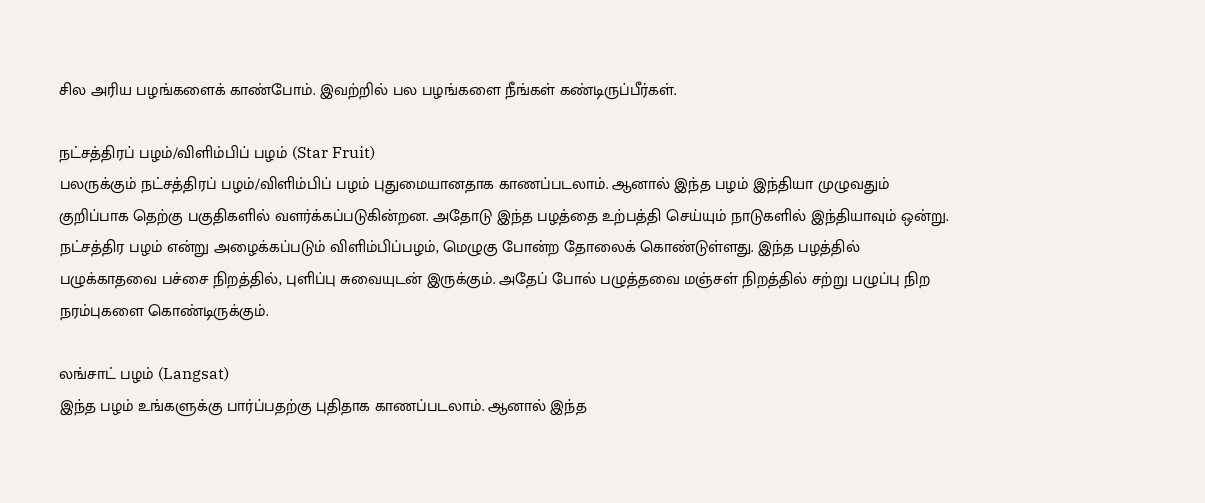சில அரிய பழங்களைக் காண்போம். இவற்றில் பல பழங்களை நீங்கள் கண்டிருப்பீர்கள்.

நட்சத்திரப் பழம்/விளிம்பிப் பழம் (Star Fruit)
பலருக்கும் நட்சத்திரப் பழம்/விளிம்பிப் பழம் புதுமையானதாக காணப்படலாம். ஆனால் இந்த பழம் இந்தியா முழுவதும் குறிப்பாக தெற்கு பகுதிகளில் வளர்க்கப்படுகின்றன. அதோடு இந்த பழத்தை உற்பத்தி செய்யும் நாடுகளில் இந்தியாவும் ஒன்று. நட்சத்திர பழம் என்று அழைக்கப்படும் விளிம்பிப்பழம், மெழுகு போன்ற தோலைக் கொண்டுள்ளது. இந்த பழத்தில் பழுக்காதவை பச்சை நிறத்தில், புளிப்பு சுவையுடன் இருக்கும். அதேப் போல் பழுத்தவை மஞ்சள் நிறத்தில் சற்று பழுப்பு நிற நரம்புகளை கொண்டிருக்கும்.

லங்சாட் பழம் (Langsat)
இந்த பழம் உங்களுக்கு பார்ப்பதற்கு புதிதாக காணப்படலாம். ஆனால் இந்த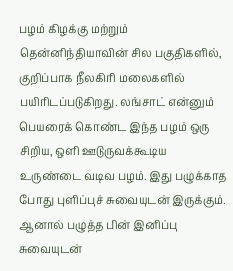பழம் கிழக்கு மற்றும் தென்னிந்தியாவின் சில பகுதிகளில், குறிப்பாக நீலகிரி மலைகளில் பயிரிடப்படுகிறது. லங்சாட் என்னும் பெயரைக் கொண்ட இந்த பழம் ஒரு சிறிய, ஒளி ஊடுருவக்கூடிய உருண்டை வடிவ பழம். இது பழுக்காத போது புளிப்புச் சுவையுடன் இருக்கும். ஆனால் பழுத்த பின் இனிப்பு சுவையுடன்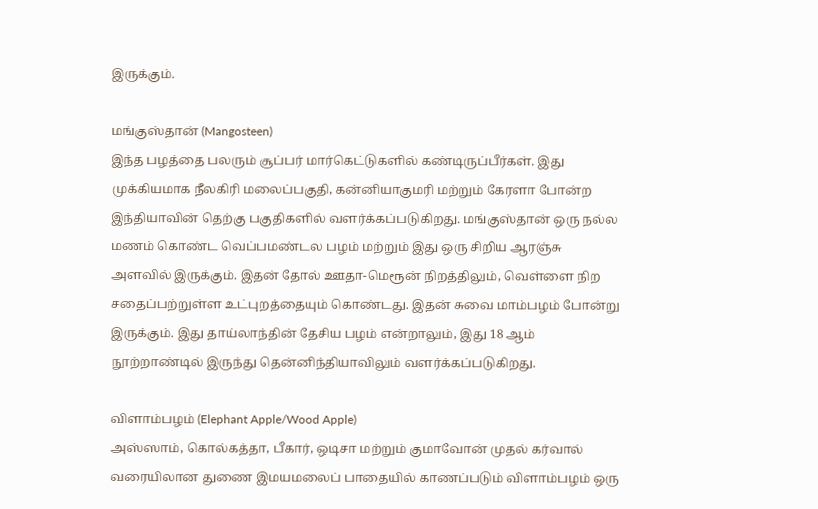இருக்கும்.

மங்குஸ்தான் (Mangosteen)
இந்த பழத்தை பலரும் சூப்பர் மார்கெட்டுகளில் கண்டிருப்பீர்கள். இது முக்கியமாக நீலகிரி மலைப்பகுதி, கன்னியாகுமரி மற்றும் கேரளா போன்ற இந்தியாவின் தெற்கு பகுதிகளில் வளர்க்கப்படுகிறது. மங்குஸ்தான் ஒரு நல்ல மணம் கொண்ட வெப்பமண்டல பழம் மற்றும் இது ஒரு சிறிய ஆரஞ்சு அளவில் இருக்கும். இதன் தோல் ஊதா-மெரூன் நிறத்திலும், வெள்ளை நிற சதைப்பற்றுள்ள உட்புறத்தையும் கொண்டது. இதன் சுவை மாம்பழம் போன்று இருக்கும். இது தாய்லாந்தின் தேசிய பழம் என்றாலும், இது 18 ஆம் நூற்றாண்டில் இருந்து தென்னிந்தியாவிலும் வளர்க்கப்படுகிறது.

விளாம்பழம் (Elephant Apple/Wood Apple)
அஸ்ஸாம், கொல்கத்தா, பீகார், ஒடிசா மற்றும் குமாவோன் முதல் கர்வால் வரையிலான துணை இமயமலைப் பாதையில் காணப்படும் விளாம்பழம் ஒரு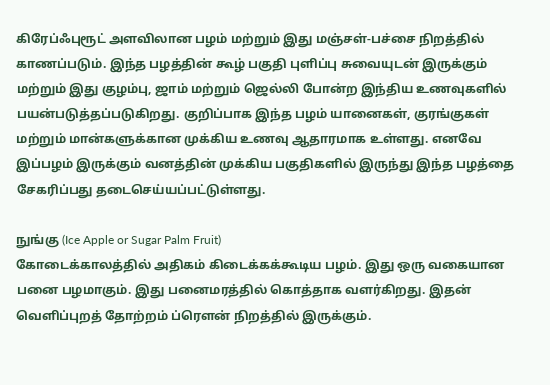கிரேப்ஃபுரூட் அளவிலான பழம் மற்றும் இது மஞ்சள்-பச்சை நிறத்தில் காணப்படும். இந்த பழத்தின் கூழ் பகுதி புளிப்பு சுவையுடன் இருக்கும் மற்றும் இது குழம்பு, ஜாம் மற்றும் ஜெல்லி போன்ற இந்திய உணவுகளில் பயன்படுத்தப்படுகிறது. குறிப்பாக இந்த பழம் யானைகள், குரங்குகள் மற்றும் மான்களுக்கான முக்கிய உணவு ஆதாரமாக உள்ளது. எனவே இப்பழம் இருக்கும் வனத்தின் முக்கிய பகுதிகளில் இருந்து இந்த பழத்தை சேகரிப்பது தடைசெய்யப்பட்டுள்ளது.

நுங்கு (Ice Apple or Sugar Palm Fruit)
கோடைக்காலத்தில் அதிகம் கிடைக்கக்கூடிய பழம். இது ஒரு வகையான பனை பழமாகும். இது பனைமரத்தில் கொத்தாக வளர்கிறது. இதன் வெளிப்புறத் தோற்றம் ப்ரௌன் நிறத்தில் இருக்கும்.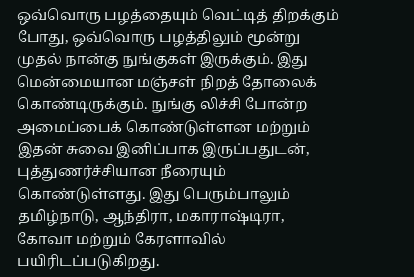ஒவ்வொரு பழத்தையும் வெட்டித் திறக்கும் போது, ஒவ்வொரு பழத்திலும் மூன்று முதல் நான்கு நுங்குகள் இருக்கும். இது மென்மையான மஞ்சள் நிறத் தோலைக் கொண்டிருக்கும். நுங்கு லிச்சி போன்ற அமைப்பைக் கொண்டுள்ளன மற்றும் இதன் சுவை இனிப்பாக இருப்பதுடன், புத்துணர்ச்சியான நீரையும் கொண்டுள்ளது. இது பெரும்பாலும் தமிழ்நாடு, ஆந்திரா, மகாராஷ்டிரா, கோவா மற்றும் கேரளாவில் பயிரிடப்படுகிறது.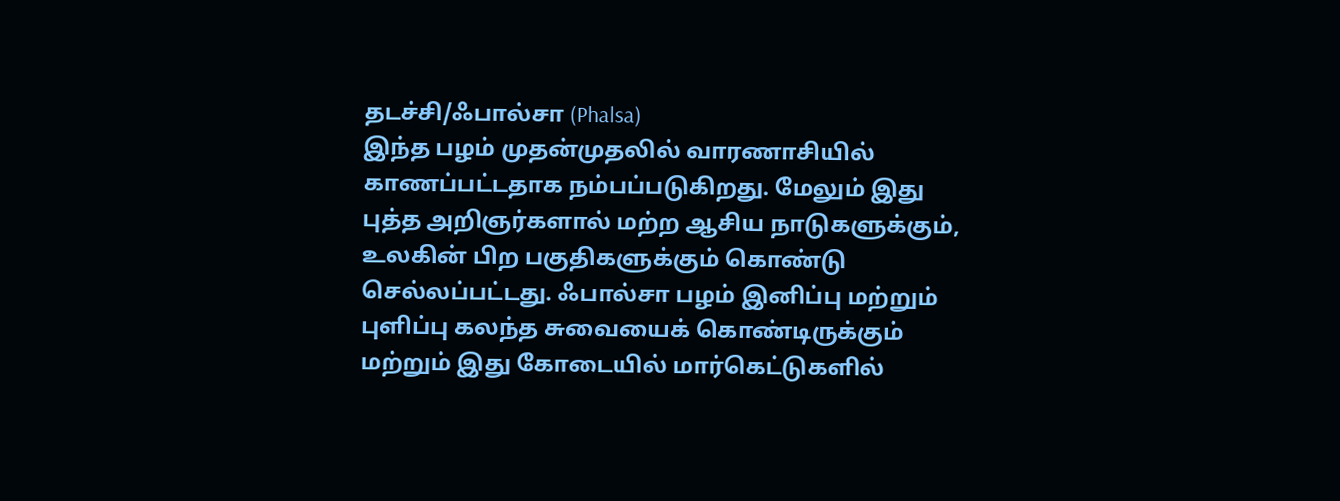தடச்சி/ஃபால்சா (Phalsa)
இந்த பழம் முதன்முதலில் வாரணாசியில் காணப்பட்டதாக நம்பப்படுகிறது. மேலும் இது புத்த அறிஞர்களால் மற்ற ஆசிய நாடுகளுக்கும், உலகின் பிற பகுதிகளுக்கும் கொண்டு செல்லப்பட்டது. ஃபால்சா பழம் இனிப்பு மற்றும் புளிப்பு கலந்த சுவையைக் கொண்டிருக்கும் மற்றும் இது கோடையில் மார்கெட்டுகளில்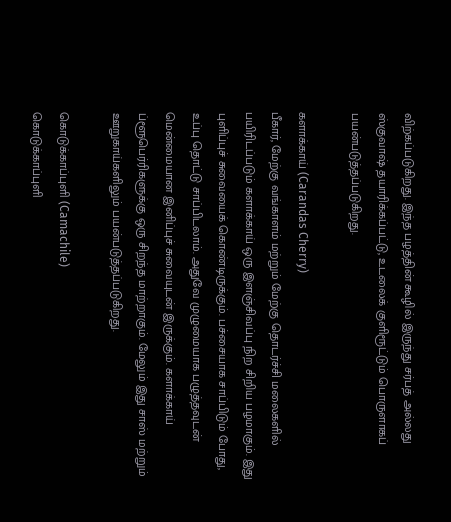விற்கப்படுகிறது. இந்த பழத்தின் கூழில் இருந்து சர்பத் அல்லது ஸ்குவாஷ் தயாரிக்கப்பட்டு, உடலைக் குளிரூட்டும் பொருளாகப் பயன்படுத்தப்படுகிறது.

களாக்காய் (Carandas Cherry)
பீகார், மேற்கு வங்காளம் மற்றும் மேற்கு தொடர்ச்சி மலைகளில் பயிரிடப்படும் களாக்காய் ஒரு இளஞ்சிவப்பு நிற சிறிய பழமாகும். இது புளிப்புச் சுவையைக் கொண்டிருக்கும். பச்சையாக சாப்பிடும் போது, உப்பு தொட்டு சாப்பிடலாம். அதுவே முழுமையாக பழுத்தவுடன் மென்மையான இனிப்புச் சுவையுடன் இருக்கும். களாக்காய் ப்ளூபெர்ரிகளுக்கு ஒரு சிறந்த மாற்றாகும். மேலும் இது சாஸ் மற்றும் ஊறுகாய்களிலும் பயன்படுத்தப்படுகிறது.

கொடுக்காப்புளி (Camachile)
கொடுக்காப்புளி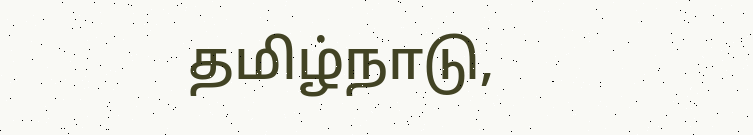தமிழ்நாடு,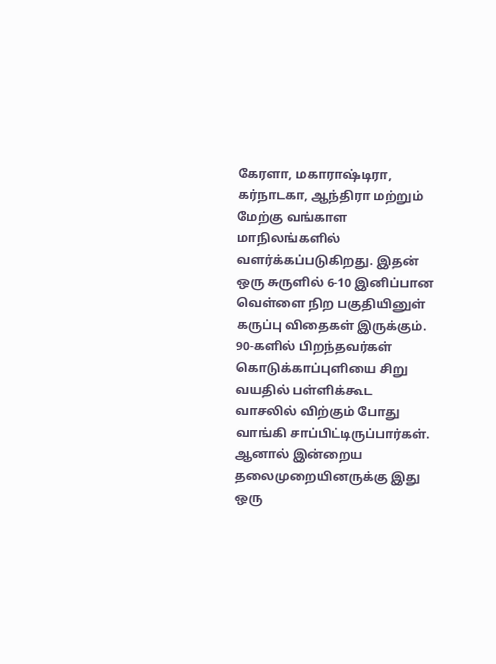கேரளா, மகாராஷ்டிரா, கர்நாடகா, ஆந்திரா மற்றும் மேற்கு வங்காள மாநிலங்களில் வளர்க்கப்படுகிறது. இதன் ஒரு சுருளில் 6-10 இனிப்பான வெள்ளை நிற பகுதியினுள் கருப்பு விதைகள் இருக்கும். 90-களில் பிறந்தவர்கள் கொடுக்காப்புளியை சிறு வயதில் பள்ளிக்கூட வாசலில் விற்கும் போது வாங்கி சாப்பிட்டிருப்பார்கள். ஆனால் இன்றைய தலைமுறையினருக்கு இது ஒரு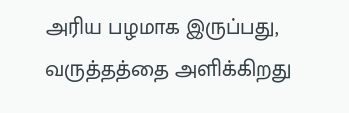அரிய பழமாக இருப்பது, வருத்தத்தை அளிக்கிறது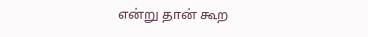என்று தான் கூற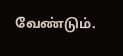வேண்டும்.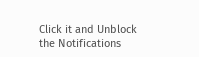Click it and Unblock the Notifications